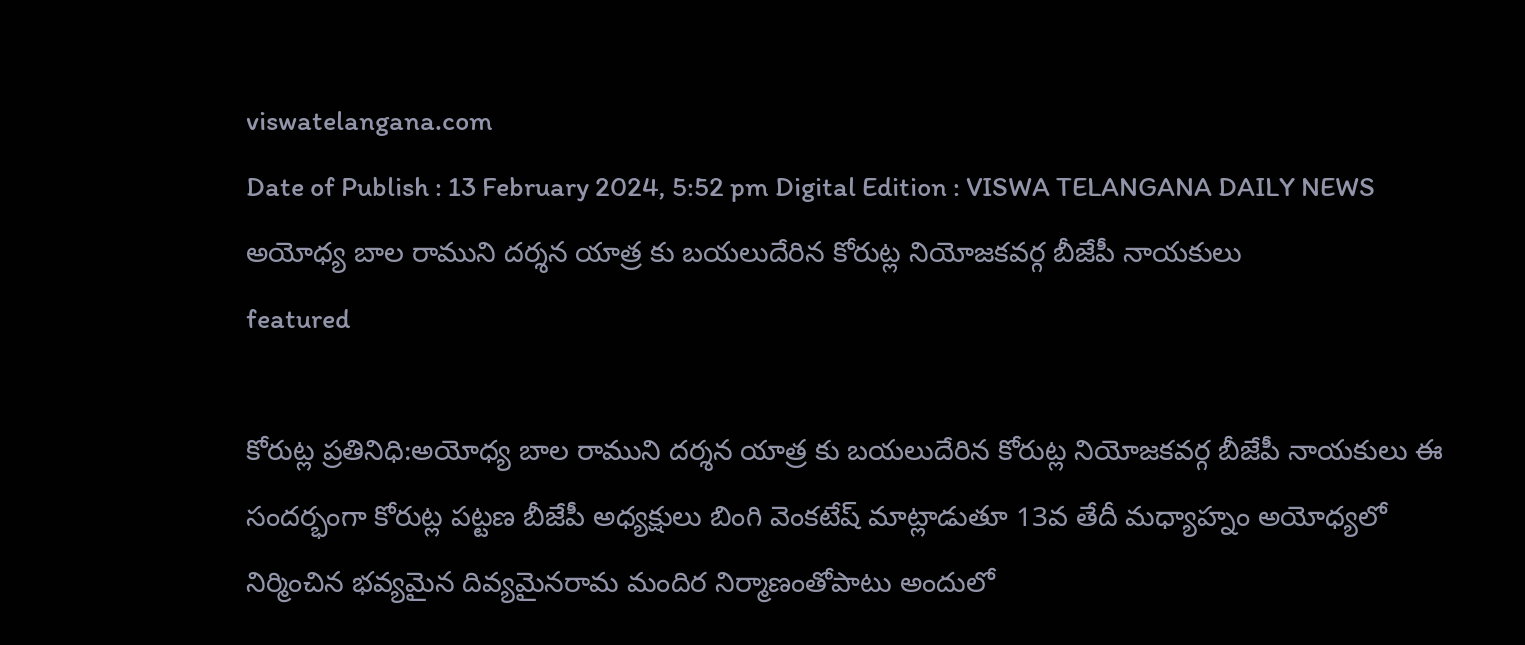viswatelangana.com
Date of Publish : 13 February 2024, 5:52 pm Digital Edition : VISWA TELANGANA DAILY NEWS
అయోధ్య బాల రాముని దర్శన యాత్ర కు బయలుదేరిన కోరుట్ల నియోజకవర్గ బీజేపీ నాయకులు
featured

కోరుట్ల ప్రతినిధి:అయోధ్య బాల రాముని దర్శన యాత్ర కు బయలుదేరిన కోరుట్ల నియోజకవర్గ బీజేపీ నాయకులు ఈ సందర్భంగా కోరుట్ల పట్టణ బీజేపీ అధ్యక్షులు బింగి వెంకటేష్ మాట్లాడుతూ 13వ తేదీ మధ్యాహ్నం అయోధ్యలో నిర్మించిన భవ్యమైన దివ్యమైనరామ మందిర నిర్మాణంతోపాటు అందులో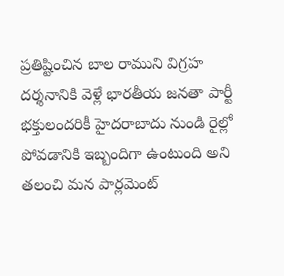ప్రతిష్టించిన బాల రాముని విగ్రహ దర్శనానికి వెళ్లే భారతీయ జనతా పార్టీ భక్తులందరికీ హైదరాబాదు నుండి రైల్లో పోవడానికి ఇబ్బందిగా ఉంటుంది అని తలంచి మన పార్లమెంట్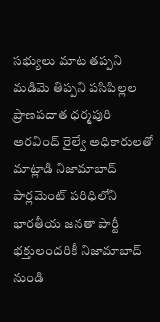సభ్యులు మాట తప్పని మడిమె తిప్పని పసిపిల్లల ప్రాణపదాత ధర్మపురి అరవింద్ రైల్వే అధికారులతో మాట్లాడి నిజామాబాద్ పార్లమెంట్ పరిధిలోని భారతీయ జనతా పార్టీ భక్తులందరికీ నిజామాబాద్ నుండి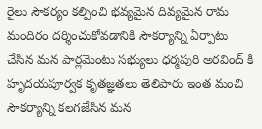రైలు సౌకర్యం కల్పించి భవ్యమైన దివ్యమైన రామ మందిరం దర్శించుకోవడానికి సౌకర్యాన్ని ఏర్పాటు చేసిన మన పార్లమెంటు సభ్యులు ధర్మపురి అరవింద్ కి హృదయపూర్వక కృతజ్ఞతలు తెలిపారు ఇంత మంచి సౌకర్యాన్ని కలగజేసిన మన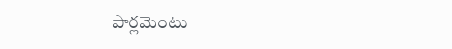పార్లమెంటు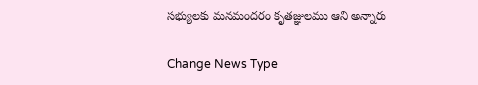సభ్యులకు మనమందరం కృతజ్ఞులము ఆని అన్నారు

Change News Type